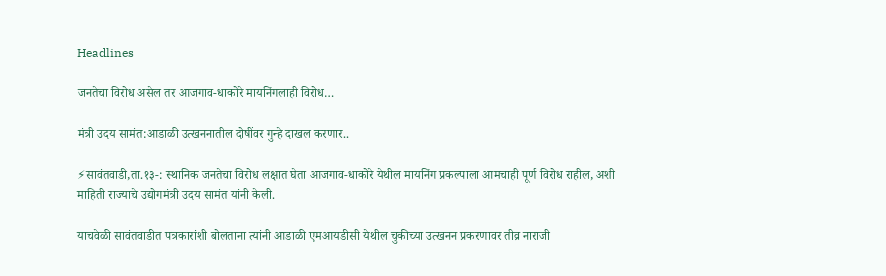Headlines

जनतेचा विरोध असेल तर आजगाव-धाकोरे मायनिंगलाही विरोध…

मंत्री उदय सामंत:आडाळी उत्खननातील दोषींवर गुन्हे दाखल करणार..

⚡सावंतवाडी,ता.१३-: स्थानिक जनतेचा विरोध लक्षात घेता आजगाव-धाकोरे येथील मायनिंग प्रकल्पाला आमचाही पूर्ण विरोध राहील, अशी माहिती राज्याचे उद्योगमंत्री उदय सामंत यांनी केली.

याचवेळी सावंतवाडीत पत्रकारांशी बोलताना त्यांनी आडाळी एमआयडीसी येथील चुकीच्या उत्खनन प्रकरणावर तीव्र नाराजी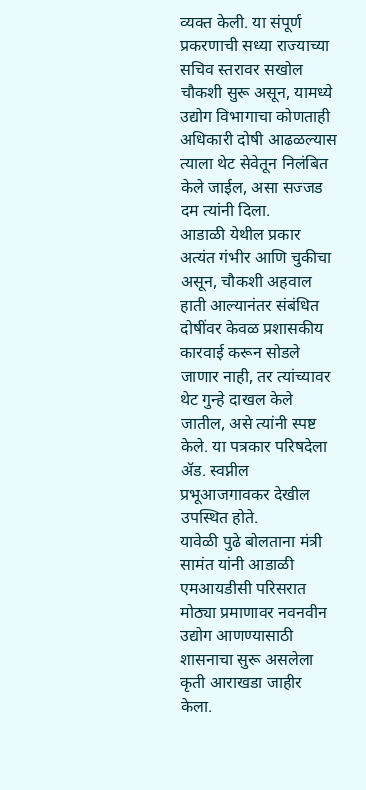व्यक्त केली. या संपूर्ण प्रकरणाची सध्या राज्याच्या सचिव स्तरावर सखोल चौकशी सुरू असून, यामध्ये उद्योग विभागाचा कोणताही अधिकारी दोषी आढळल्यास त्याला थेट सेवेतून निलंबित केले जाईल, असा सज्जड दम त्यांनी दिला.
आडाळी येथील प्रकार अत्यंत गंभीर आणि चुकीचा असून, चौकशी अहवाल हाती आल्यानंतर संबंधित दोषींवर केवळ प्रशासकीय कारवाई करून सोडले जाणार नाही, तर त्यांच्यावर थेट गुन्हे दाखल केले जातील, असे त्यांनी स्पष्ट केले. या पत्रकार परिषदेला ॲड. स्वप्नील प्रभूआजगावकर देखील उपस्थित होते.
यावेळी पुढे बोलताना मंत्री सामंत यांनी आडाळी एमआयडीसी परिसरात मोठ्या प्रमाणावर नवनवीन उद्योग आणण्यासाठी शासनाचा सुरू असलेला कृती आराखडा जाहीर केला.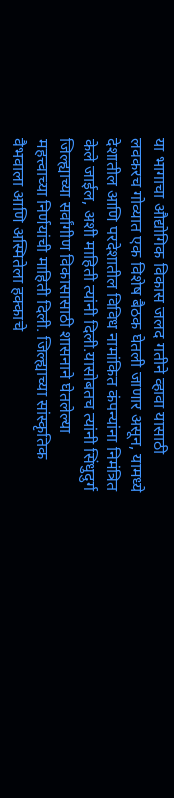या भागाचा औद्योगिक विकास जलद गतीने व्हावा यासाठी लवकरच गोव्यात एक विशेष बैठक घेतली जाणार असून, यामध्ये देशातील आणि परदेशातील विविध नामांकित कंपन्यांना निमंत्रित केले जाईल, अशी माहिती त्यांनी दिली.यासोबतच त्यांनी सिंधुदुर्ग जिल्ह्याच्या सर्वांगीण विकासासाठी शासनाने घेतलेल्या महत्त्वाच्या निर्णयांची माहिती दिली. जिल्ह्याच्या सांस्कृतिक वैभवाला आणि अस्मितेला हक्काचे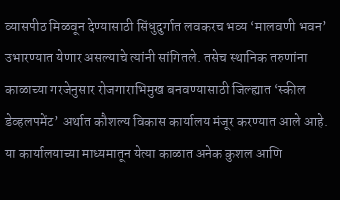व्यासपीठ मिळवून देण्यासाठी सिंधुदुर्गात लवकरच भव्य ‘मालवणी भवन’ उभारण्यात येणार असल्याचे त्यांनी सांगितले. तसेच स्थानिक तरुणांना काळाच्या गरजेनुसार रोजगाराभिमुख बनवण्यासाठी जिल्ह्यात ‘स्कील डेव्हलपमेंट’ अर्थात कौशल्य विकास कार्यालय मंजूर करण्यात आले आहे. या कार्यालयाच्या माध्यमातून येत्या काळात अनेक कुशल आणि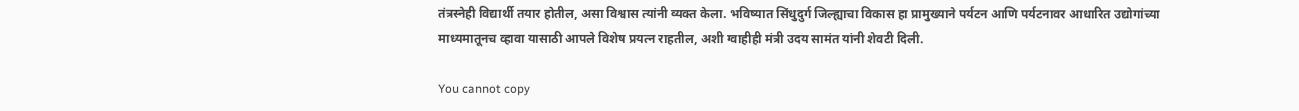तंत्रस्नेही विद्यार्थी तयार होतील, असा विश्वास त्यांनी व्यक्त केला. भविष्यात सिंधुदुर्ग जिल्ह्याचा विकास हा प्रामुख्याने पर्यटन आणि पर्यटनावर आधारित उद्योगांच्या माध्यमातूनच व्हावा यासाठी आपले विशेष प्रयत्न राहतील, अशी ग्वाहीही मंत्री उदय सामंत यांनी शेवटी दिली.

You cannot copy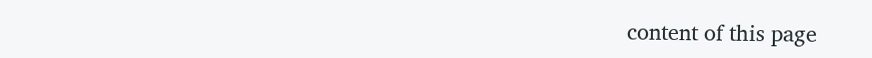content of this page